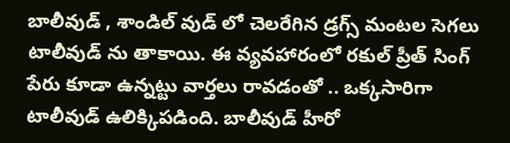బాలీవుడ్ , శాండిల్ వుడ్ లో చెలరేగిన డ్రగ్స్ మంటల సెగలు టాలీవుడ్ ను తాకాయి. ఈ వ్యవహారంలో రకుల్ ప్రీత్ సింగ్ పేరు కూడా ఉన్నట్టు వార్తలు రావడంతో .. ఒక్కసారిగా టాలీవుడ్ ఉలిక్కిపడింది. బాలీవుడ్ హీరో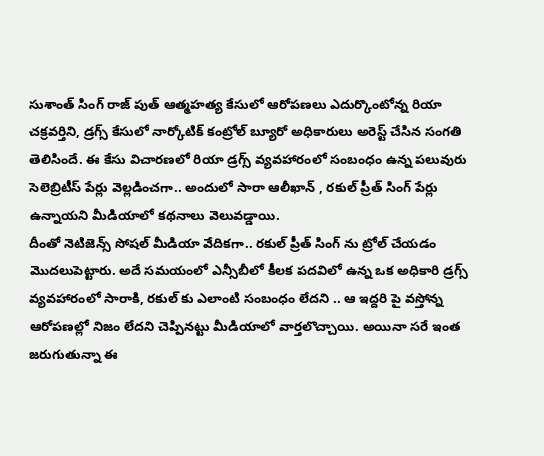సుశాంత్ సింగ్ రాజ్ పుత్ ఆత్మహత్య కేసులో ఆరోపణలు ఎదుర్కొంటోన్న రియా చక్రవర్తిని, డ్రగ్స్ కేసులో నార్కోటిక్ కంట్రోల్ బ్యూరో అధికారులు అరెస్ట్ చేసిన సంగతి తెలిసిందే. ఈ కేసు విచారణలో రియా డ్రగ్స్ వ్యవహారంలో సంబంధం ఉన్న పలువురు సెలెబ్రిటీస్ పేర్లు వెల్లడించగా.. అందులో సారా ఆలీఖాన్ , రకుల్ ప్రీత్ సింగ్ పేర్లు ఉన్నాయని మీడియాలో కథనాలు వెలువడ్డాయి.
దీంతో నెటిజెన్స్ సోషల్ మీడియా వేదికగా.. రకుల్ ప్రీత్ సింగ్ ను ట్రోల్ చేయడం మొదలుపెట్టారు. అదే సమయంలో ఎన్సీబీలో కీలక పదవిలో ఉన్న ఒక అధికారి డ్రగ్స్ వ్యవహారంలో సారాకి, రకుల్ కు ఎలాంటి సంబంధం లేదని .. ఆ ఇద్దరి పై వస్తోన్న ఆరోపణల్లో నిజం లేదని చెప్పినట్టు మీడియాలో వార్తలొచ్చాయి. అయినా సరే ఇంత జరుగుతున్నా ఈ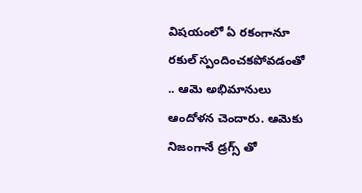విషయంలో ఏ రకంగానూ రకుల్ స్పందించకపోవడంతో .. ఆమె అభిమానులు ఆందోళన చెందారు. ఆమెకు నిజంగానే డ్రగ్స్ తో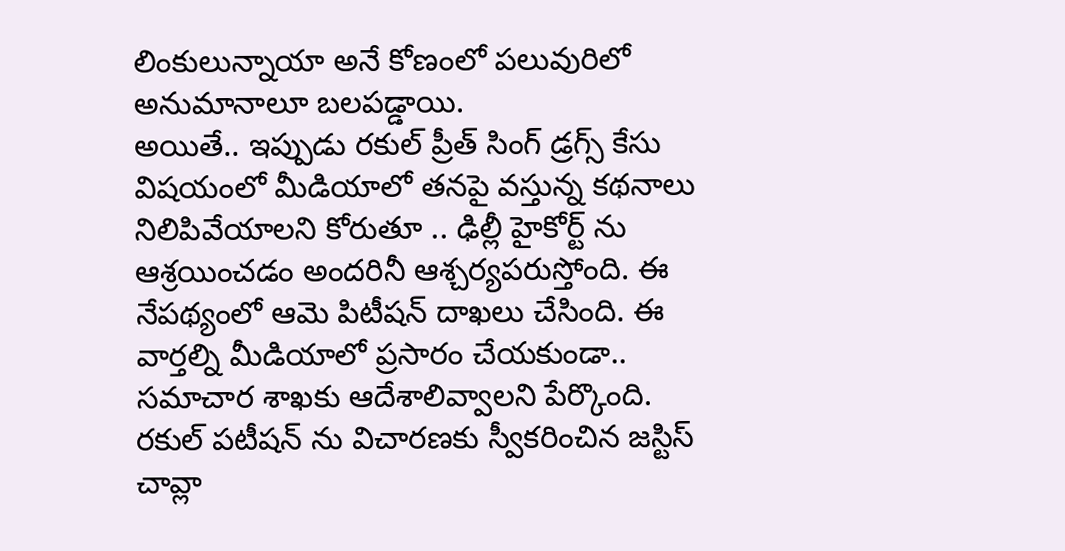లింకులున్నాయా అనే కోణంలో పలువురిలో అనుమానాలూ బలపడ్డాయి.
అయితే.. ఇప్పుడు రకుల్ ప్రీత్ సింగ్ డ్రగ్స్ కేసు విషయంలో మీడియాలో తనపై వస్తున్న కథనాలు నిలిపివేయాలని కోరుతూ .. ఢిల్లీ హైకోర్ట్ ను ఆశ్రయించడం అందరినీ ఆశ్చర్యపరుస్తోంది. ఈ నేపథ్యంలో ఆమె పిటీషన్ దాఖలు చేసింది. ఈ వార్తల్ని మీడియాలో ప్రసారం చేయకుండా.. సమాచార శాఖకు ఆదేశాలివ్వాలని పేర్కొంది. రకుల్ పటీషన్ ను విచారణకు స్వీకరించిన జస్టిస్ చావ్లా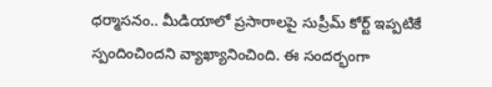ధర్మాసనం.. మీడియాలో ప్రసారాలపై సుప్రీమ్ కోర్ట్ ఇప్పటికే స్పందించిందని వ్యాఖ్యానించింది. ఈ సందర్భంగా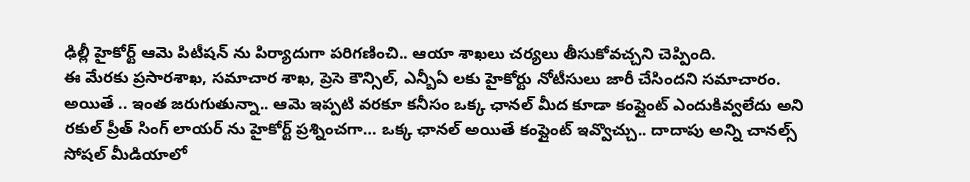ఢిల్లీ హైకోర్ట్ ఆమె పిటీషన్ ను పిర్యాదుగా పరిగణించి.. ఆయా శాఖలు చర్యలు తీసుకోవచ్చని చెప్పింది.
ఈ మేరకు ప్రసారశాఖ, సమాచార శాఖ, ప్రెసె కౌన్సిల్, ఎన్బీఏ లకు హైకోర్టు నోటీసులు జారీ చేసిందని సమాచారం.
అయితే .. ఇంత జరుగుతున్నా.. ఆమె ఇప్పటి వరకూ కనీసం ఒక్క ఛానల్ మీద కూడా కంప్లైంట్ ఎందుకివ్వలేదు అని రకుల్ ప్రీత్ సింగ్ లాయర్ ను హైకోర్ట్ ప్రశ్నించగా… ఒక్క ఛానల్ అయితే కంప్లైంట్ ఇవ్వొచ్చు.. దాదాపు అన్ని చానల్స్ సోషల్ మీడియాలో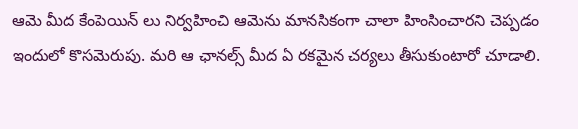ఆమె మీద కేంపెయిన్ లు నిర్వహించి ఆమెను మానసికంగా చాలా హింసించారని చెప్పడం ఇందులో కొసమెరుపు. మరి ఆ ఛానల్స్ మీద ఏ రకమైన చర్యలు తీసుకుంటారో చూడాలి.